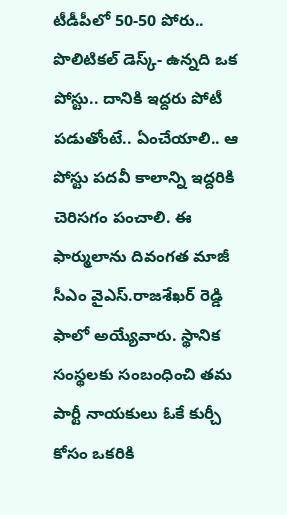టీడీపీలో 50-50 పోరు..
పొలిటికల్ డెస్క్- ఉన్నది ఒక పోస్టు.. దానికి ఇద్దరు పోటీ పడుతోంటే.. ఏంచేయాలి.. ఆ పోస్టు పదవీ కాలాన్ని ఇద్దరికి చెరిసగం పంచాలి. ఈ ఫార్ములాను దివంగత మాజీ సీఎం వైఎస్.రాజశేఖర్ రెడ్డి ఫాలో అయ్యేవారు. స్థానిక సంస్థలకు సంబంధించి తమ పార్టీ నాయకులు ఓకే కుర్చీ కోసం ఒకరికి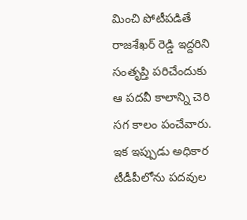మించి పోటీపడితే రాజశేఖర్ రెడ్డి ఇద్దరిని సంతృప్తి పరిచేందుకు ఆ పదవీ కాలాన్ని చెరి సగ కాలం పంచేవారు.
ఇక ఇప్పుడు అధికార టీడీపీలోను పదవుల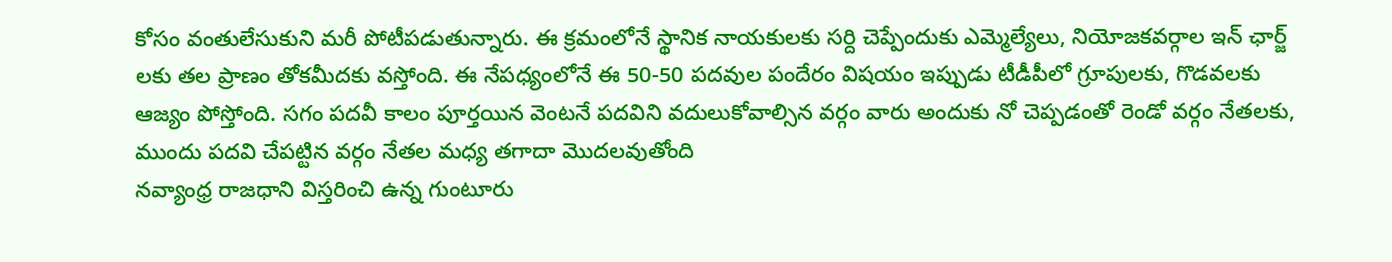కోసం వంతులేసుకుని మరీ పోటీపడుతున్నారు. ఈ క్రమంలోనే స్థానిక నాయకులకు సర్ది చెప్పేందుకు ఎమ్మెల్యేలు, నియోజకవర్గాల ఇన్ ఛార్జ్ లకు తల ప్రాణం తోకమీదకు వస్తోంది. ఈ నేపధ్యంలోనే ఈ 50-50 పదవుల పందేరం విషయం ఇప్పుడు టీడీపీలో గ్రూపులకు, గొడవలకు ఆజ్యం పోస్తోంది. సగం పదవీ కాలం పూర్తయిన వెంటనే పదవిని వదులుకోవాల్సిన వర్గం వారు అందుకు నో చెప్పడంతో రెండో వర్గం నేతలకు, ముందు పదవి చేపట్టిన వర్గం నేతల మధ్య తగాదా మొదలవుతోంది
నవ్యాంధ్ర రాజధాని విస్తరించి ఉన్న గుంటూరు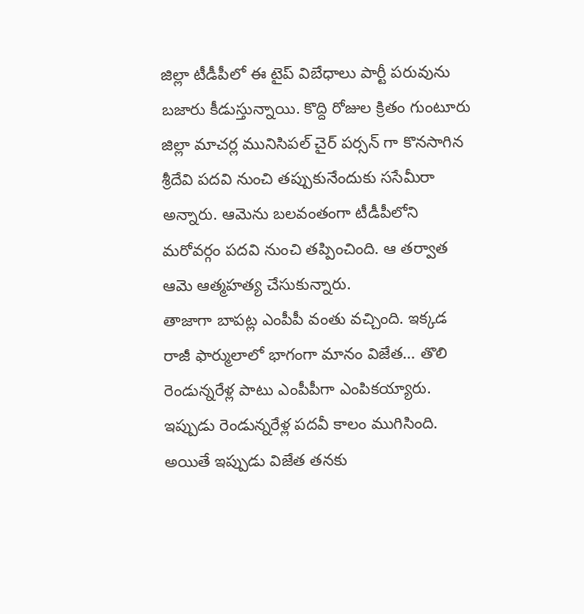జిల్లా టీడీపీలో ఈ టైప్ విబేధాలు పార్టీ పరువును బజారు కీడుస్తున్నాయి. కొద్ది రోజుల క్రితం గుంటూరు జిల్లా మాచర్ల మునిసిపల్ చైర్ పర్సన్ గా కొనసాగిన శ్రీదేవి పదవి నుంచి తప్పుకునేందుకు ససేమీరా అన్నారు. ఆమెను బలవంతంగా టీడీపీలోని మరోవర్గం పదవి నుంచి తప్పించింది. ఆ తర్వాత ఆమె ఆత్మహత్య చేసుకున్నారు.
తాజాగా బాపట్ల ఎంపీపీ వంతు వచ్చింది. ఇక్కడ రాజీ ఫార్ములాలో భాగంగా మానం విజేత… తొలి రెండున్నరేళ్ల పాటు ఎంపీపీగా ఎంపికయ్యారు. ఇప్పుడు రెండున్నరేళ్ల పదవీ కాలం ముగిసింది. అయితే ఇప్పుడు విజేత తనకు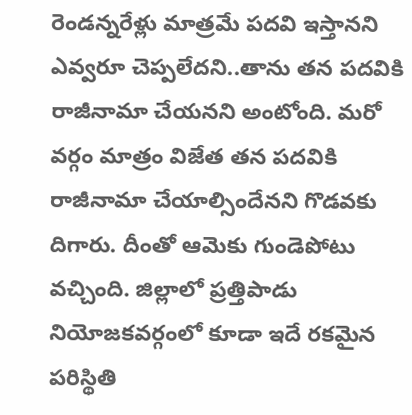రెండన్నరేళ్లు మాత్రమే పదవి ఇస్తానని ఎవ్వరూ చెప్పలేదని..తాను తన పదవికి రాజీనామా చేయనని అంటోంది. మరో వర్గం మాత్రం విజేత తన పదవికి రాజీనామా చేయాల్సిందేనని గొడవకు దిగారు. దీంతో ఆమెకు గుండెపోటు వచ్చింది. జిల్లాలో ప్రత్తిపాడు నియోజకవర్గంలో కూడా ఇదే రకమైన పరిస్థితి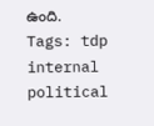ఉంది.
Tags: tdp internal political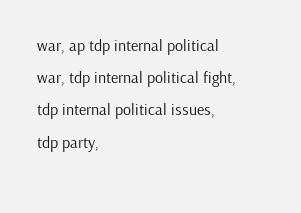war, ap tdp internal political war, tdp internal political fight, tdp internal political issues, tdp party,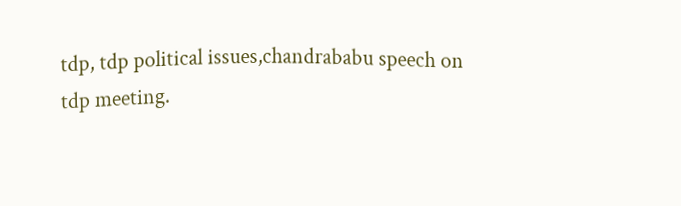tdp, tdp political issues,chandrababu speech on tdp meeting.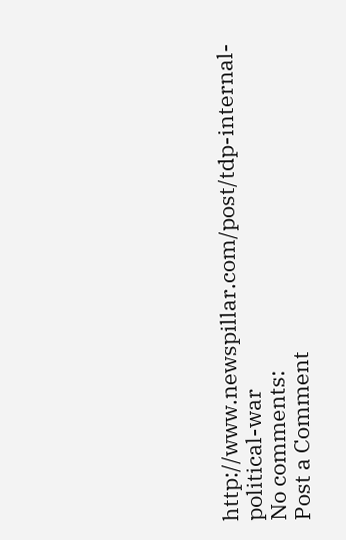http://www.newspillar.com/post/tdp-internal-political-war
No comments:
Post a Comment